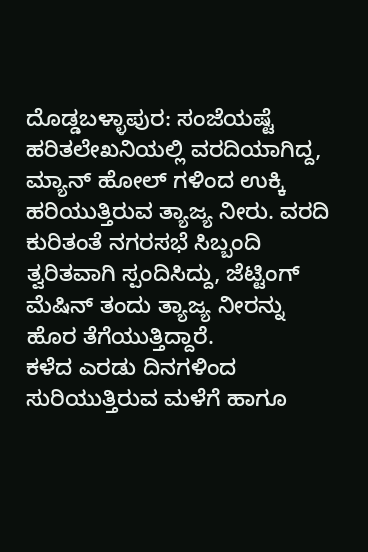ದೊಡ್ಡಬಳ್ಳಾಪುರ: ಸಂಜೆಯಷ್ಟೆ ಹರಿತಲೇಖನಿಯಲ್ಲಿ ವರದಿಯಾಗಿದ್ದ, ಮ್ಯಾನ್ ಹೋಲ್ ಗಳಿಂದ ಉಕ್ಕಿ ಹರಿಯುತ್ತಿರುವ ತ್ಯಾಜ್ಯ ನೀರು. ವರದಿ ಕುರಿತಂತೆ ನಗರಸಭೆ ಸಿಬ್ಬಂದಿ ತ್ವರಿತವಾಗಿ ಸ್ಪಂದಿಸಿದ್ದು, ಜೆಟ್ಟಿಂಗ್ ಮೆಷಿನ್ ತಂದು ತ್ಯಾಜ್ಯ ನೀರನ್ನು ಹೊರ ತೆಗೆಯುತ್ತಿದ್ದಾರೆ.
ಕಳೆದ ಎರಡು ದಿನಗಳಿಂದ ಸುರಿಯುತ್ತಿರುವ ಮಳೆಗೆ ಹಾಗೂ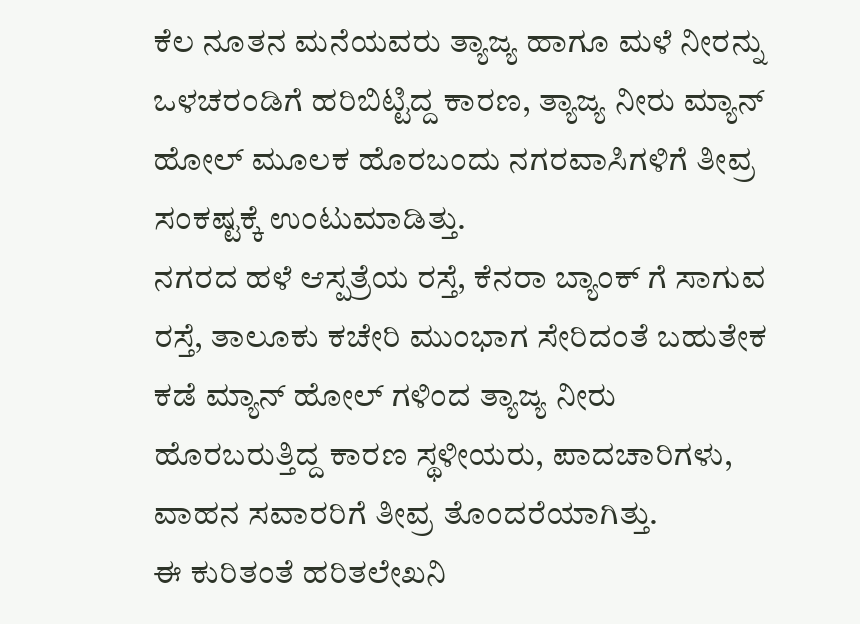ಕೆಲ ನೂತನ ಮನೆಯವರು ತ್ಯಾಜ್ಯ ಹಾಗೂ ಮಳೆ ನೀರನ್ನು ಒಳಚರಂಡಿಗೆ ಹರಿಬಿಟ್ಟಿದ್ದ ಕಾರಣ, ತ್ಯಾಜ್ಯ ನೀರು ಮ್ಯಾನ್ ಹೋಲ್ ಮೂಲಕ ಹೊರಬಂದು ನಗರವಾಸಿಗಳಿಗೆ ತೀವ್ರ ಸಂಕಷ್ಟಕ್ಕೆ ಉಂಟುಮಾಡಿತ್ತು.
ನಗರದ ಹಳೆ ಆಸ್ಪತ್ರೆಯ ರಸ್ತೆ, ಕೆನರಾ ಬ್ಯಾಂಕ್ ಗೆ ಸಾಗುವ ರಸ್ತೆ, ತಾಲೂಕು ಕಚೇರಿ ಮುಂಭಾಗ ಸೇರಿದಂತೆ ಬಹುತೇಕ ಕಡೆ ಮ್ಯಾನ್ ಹೋಲ್ ಗಳಿಂದ ತ್ಯಾಜ್ಯ ನೀರು ಹೊರಬರುತ್ತಿದ್ದ ಕಾರಣ ಸ್ಥಳೀಯರು, ಪಾದಚಾರಿಗಳು, ವಾಹನ ಸವಾರರಿಗೆ ತೀವ್ರ ತೊಂದರೆಯಾಗಿತ್ತು.
ಈ ಕುರಿತಂತೆ ಹರಿತಲೇಖನಿ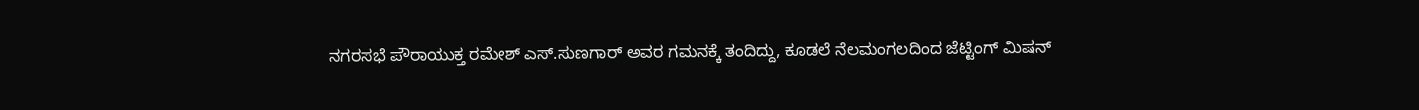ನಗರಸಭೆ ಪೌರಾಯುಕ್ತ ರಮೇಶ್ ಎಸ್.ಸುಣಗಾರ್ ಅವರ ಗಮನಕ್ಕೆ ತಂದಿದ್ದು, ಕೂಡಲೆ ನೆಲಮಂಗಲದಿಂದ ಜೆಟ್ಟಿಂಗ್ ಮಿಷನ್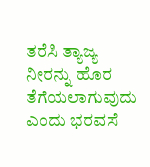ತರೆಸಿ ತ್ಯಾಜ್ಯ ನೀರನ್ನು ಹೊರ ತೆಗೆಯಲಾಗುವುದು ಎಂದು ಭರವಸೆ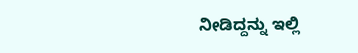ನೀಡಿದ್ದನ್ನು ಇಲ್ಲಿ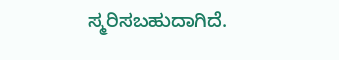ಸ್ಮರಿಸಬಹುದಾಗಿದೆ.